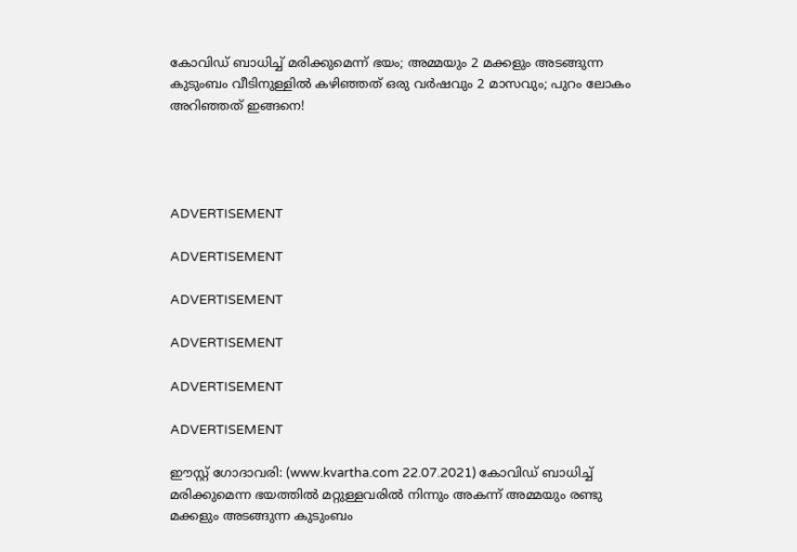കോവിഡ് ബാധിച്ച് മരിക്കുമെന്ന് ഭയം; അമ്മയും 2 മക്കളും അടങ്ങുന്ന കുടുംബം വീടിനുള്ളില്‍ കഴിഞ്ഞത് ഒരു വര്‍ഷവും 2 മാസവും; പുറം ലോകം അറിഞ്ഞത് ഇങ്ങനെ!




ADVERTISEMENT

ADVERTISEMENT

ADVERTISEMENT

ADVERTISEMENT

ADVERTISEMENT

ADVERTISEMENT

ഈസ്റ്റ് ഗോദാവരി: (www.kvartha.com 22.07.2021) കോവിഡ് ബാധിച്ച് മരിക്കുമെന്ന ഭയത്തില്‍ മറ്റുള്ളവരില്‍ നിന്നും അകന്ന് അമ്മയും രണ്ടു മക്കളും അടങ്ങുന്ന കുടുംബം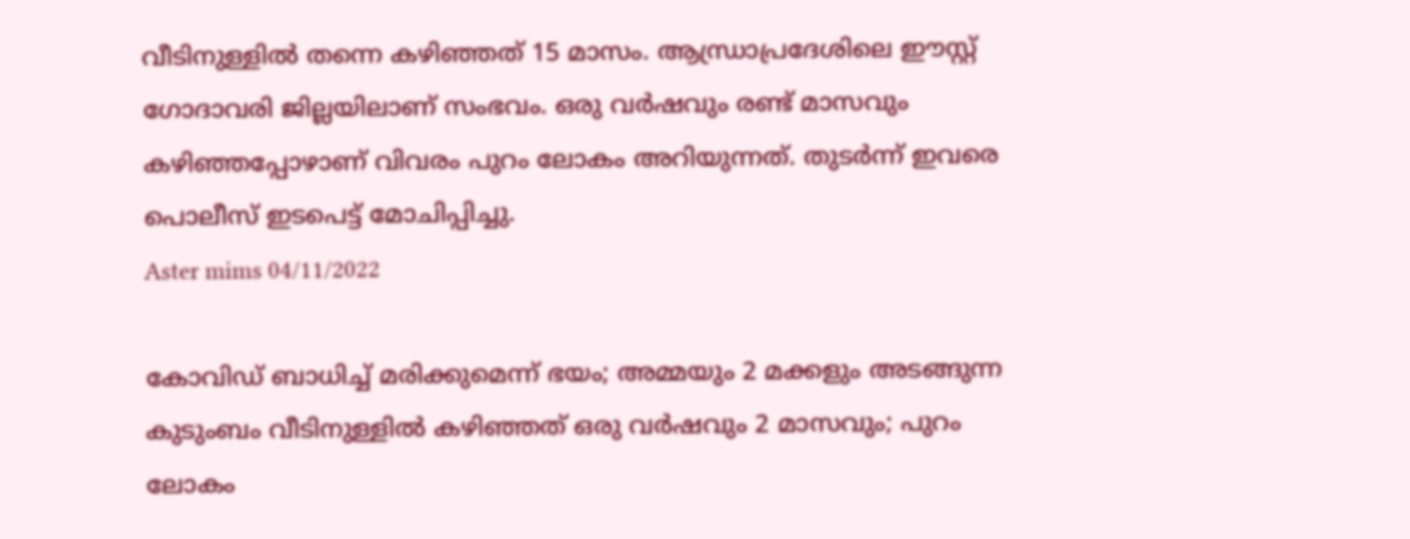വീടിനുള്ളില്‍ തന്നെ കഴിഞ്ഞത് 15 മാസം. ആന്ധ്രാപ്രദേശിലെ ഈസ്റ്റ് ഗോദാവരി ജില്ലയിലാണ് സംഭവം. ഒരു വര്‍ഷവും രണ്ട് മാസവും കഴിഞ്ഞപ്പോഴാണ് വിവരം പുറം ലോകം അറിയുന്നത്. തുടര്‍ന്ന് ഇവരെ പൊലീസ് ഇടപെട്ട് മോചിപ്പിച്ചു.
Aster mims 04/11/2022

കോവിഡ് ബാധിച്ച് മരിക്കുമെന്ന് ഭയം; അമ്മയും 2 മക്കളും അടങ്ങുന്ന കുടുംബം വീടിനുള്ളില്‍ കഴിഞ്ഞത് ഒരു വര്‍ഷവും 2 മാസവും; പുറം ലോകം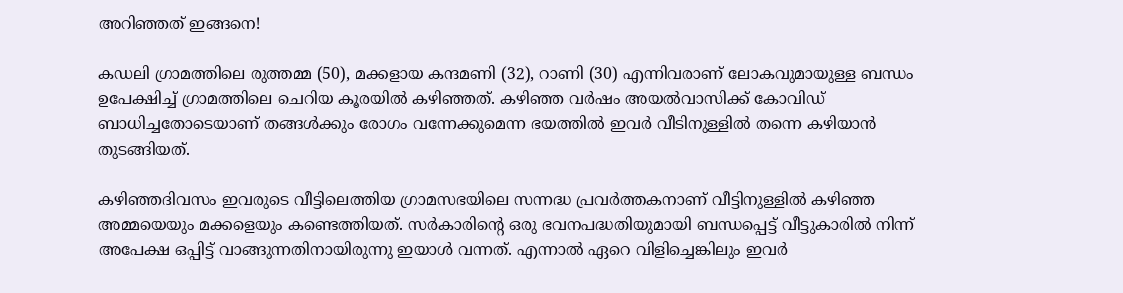അറിഞ്ഞത് ഇങ്ങനെ!

കഡലി ഗ്രാമത്തിലെ രുത്തമ്മ (50), മക്കളായ കന്ദമണി (32), റാണി (30) എന്നിവരാണ് ലോകവുമായുള്ള ബന്ധം ഉപേക്ഷിച്ച് ഗ്രാമത്തിലെ ചെറിയ കൂരയില്‍ കഴിഞ്ഞത്. കഴിഞ്ഞ വര്‍ഷം അയല്‍വാസിക്ക് കോവിഡ് ബാധിച്ചതോടെയാണ് തങ്ങള്‍ക്കും രോഗം വന്നേക്കുമെന്ന ഭയത്തില്‍ ഇവര്‍ വീടിനുള്ളില്‍ തന്നെ കഴിയാന്‍ തുടങ്ങിയത്.

കഴിഞ്ഞദിവസം ഇവരുടെ വീട്ടിലെത്തിയ ഗ്രാമസഭയിലെ സന്നദ്ധ പ്രവര്‍ത്തകനാണ് വീട്ടിനുള്ളില്‍ കഴിഞ്ഞ അമ്മയെയും മക്കളെയും കണ്ടെത്തിയത്. സര്‍കാരിന്റെ ഒരു ഭവനപദ്ധതിയുമായി ബന്ധപ്പെട്ട് വീട്ടുകാരില്‍ നിന്ന് അപേക്ഷ ഒപ്പിട്ട് വാങ്ങുന്നതിനായിരുന്നു ഇയാള്‍ വന്നത്. എന്നാല്‍ ഏറെ വിളിച്ചെങ്കിലും ഇവര്‍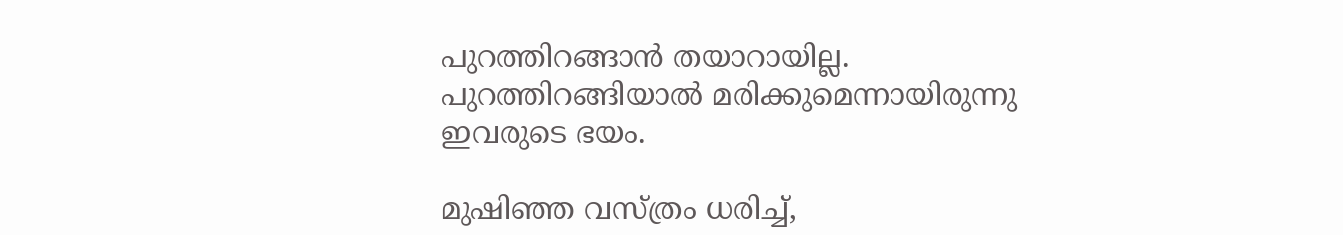പുറത്തിറങ്ങാന്‍ തയാറായില്ല. പുറത്തിറങ്ങിയാല്‍ മരിക്കുമെന്നായിരുന്നു ഇവരുടെ ഭയം.

മുഷിഞ്ഞ വസ്ത്രം ധരിച്ച്,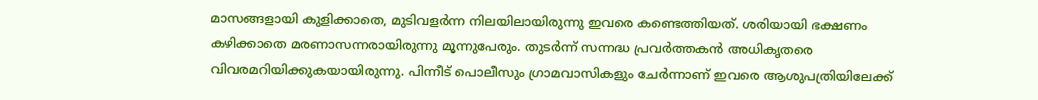മാസങ്ങളായി കുളിക്കാതെ, മുടിവളര്‍ന്ന നിലയിലായിരുന്നു ഇവരെ കണ്ടെത്തിയത്. ശരിയായി ഭക്ഷണം കഴിക്കാതെ മരണാസന്നരായിരുന്നു മൂന്നുപേരും. തുടര്‍ന്ന് സന്നദ്ധ പ്രവര്‍ത്തകന്‍ അധികൃതരെ വിവരമറിയിക്കുകയായിരുന്നു. പിന്നീട് പൊലീസും ഗ്രാമവാസികളും ചേര്‍ന്നാണ് ഇവരെ ആശുപത്രിയിലേക്ക്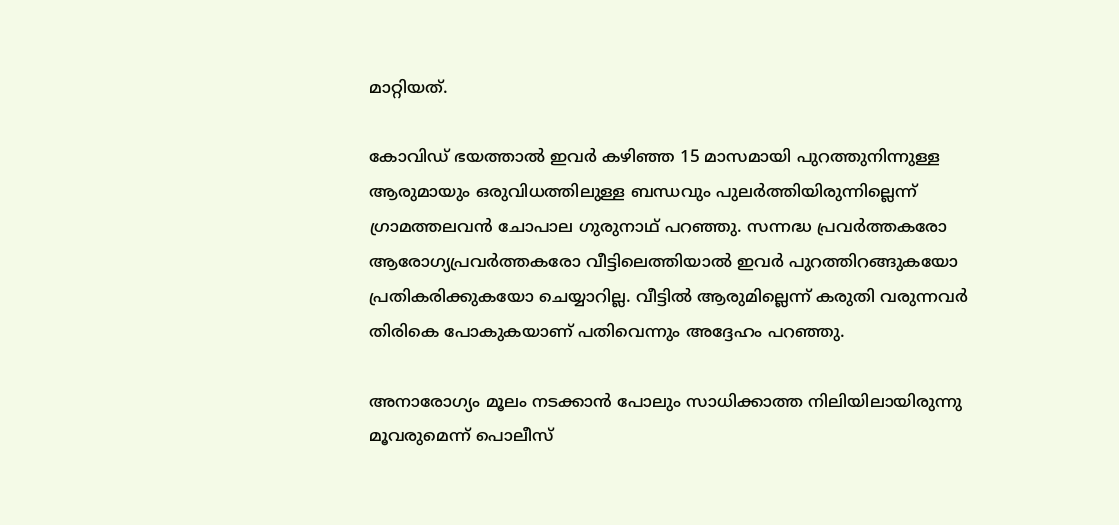മാറ്റിയത്.

കോവിഡ് ഭയത്താല്‍ ഇവര്‍ കഴിഞ്ഞ 15 മാസമായി പുറത്തുനിന്നുള്ള ആരുമായും ഒരുവിധത്തിലുള്ള ബന്ധവും പുലര്‍ത്തിയിരുന്നില്ലെന്ന് ഗ്രാമത്തലവന്‍ ചോപാല ഗുരുനാഥ് പറഞ്ഞു. സന്നദ്ധ പ്രവര്‍ത്തകരോ ആരോഗ്യപ്രവര്‍ത്തകരോ വീട്ടിലെത്തിയാല്‍ ഇവര്‍ പുറത്തിറങ്ങുകയോ പ്രതികരിക്കുകയോ ചെയ്യാറില്ല. വീട്ടില്‍ ആരുമില്ലെന്ന് കരുതി വരുന്നവര്‍ തിരികെ പോകുകയാണ് പതിവെന്നും അദ്ദേഹം പറഞ്ഞു.

അനാരോഗ്യം മൂലം നടക്കാന്‍ പോലും സാധിക്കാത്ത നിലിയിലായിരുന്നു മൂവരുമെന്ന് പൊലീസ്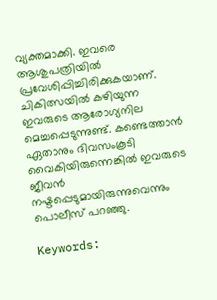വ്യക്തമാക്കി. ഇവരെ ആശുപത്രിയില്‍ പ്രവേശിപ്പിച്ചിരിക്കുകയാണ്. ചികിത്സയില്‍ കഴിയുന്ന ഇവരുടെ ആരോഗ്യനില മെച്ചപ്പെടുന്നുണ്ട്. കണ്ടെത്താന്‍ ഏതാനും ദിവസംകൂടി വൈകിയിരുന്നെങ്കില്‍ ഇവരുടെ ജീവന്‍ നഷ്ടപ്പെടുമായിരുന്നുവെന്നും പൊലീസ് പറഞ്ഞു.

Keywords: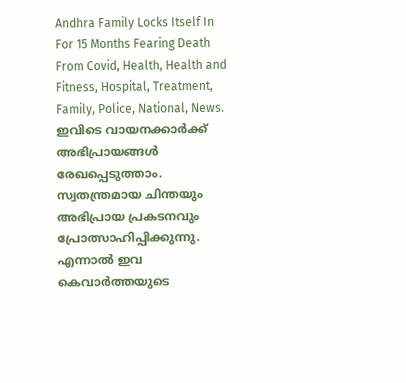Andhra Family Locks Itself In For 15 Months Fearing Death From Covid, Health, Health and Fitness, Hospital, Treatment, Family, Police, National, News.
ഇവിടെ വായനക്കാർക്ക് അഭിപ്രായങ്ങൾ രേഖപ്പെടുത്താം. സ്വതന്ത്രമായ ചിന്തയും അഭിപ്രായ പ്രകടനവും പ്രോത്സാഹിപ്പിക്കുന്നു. എന്നാൽ ഇവ കെവാർത്തയുടെ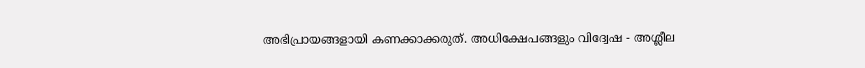അഭിപ്രായങ്ങളായി കണക്കാക്കരുത്. അധിക്ഷേപങ്ങളും വിദ്വേഷ - അശ്ലീല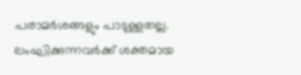പരാമർശങ്ങളും പാടുള്ളതല്ല. ലംഘിക്കുന്നവർക്ക് ശക്തമായ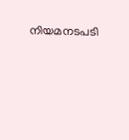നിയമനടപടി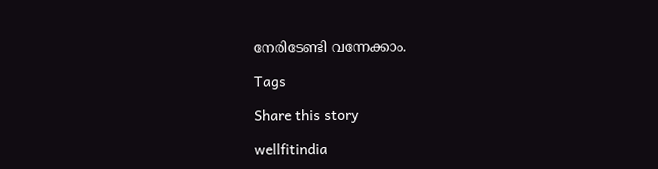നേരിടേണ്ടി വന്നേക്കാം.

Tags

Share this story

wellfitindia